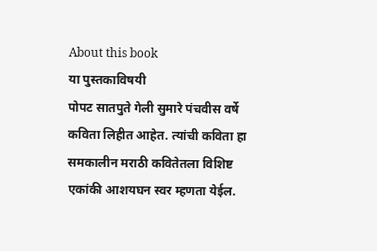About this book
या पुस्तकाविषयी
पोपट सातपुते गेली सुमारे पंचवीस वर्षे कविता लिहीत आहेत. त्यांची कविता हा समकालीन मराठी कवितेतला विशिष्ट एकांकी आशयघन स्वर म्हणता येईल.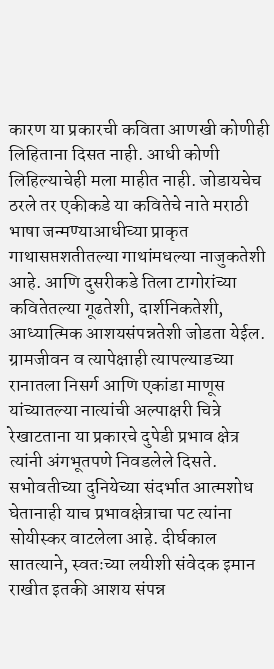कारण या प्रकारची कविता आणखी कोणीही लिहिताना दिसत नाही. आधी कोणी लिहिल्याचेही मला माहीत नाही. जोडायचेच ठरले तर एकीकडे या कवितेचे नाते मराठी भाषा जन्मण्याआधीच्या प्राकृत गाथासप्तशतीतल्या गाथांमधल्या नाजुकतेशी आहे. आणि दुसरीकडे तिला टागोरांच्या कवितेतल्या गूढतेशी, दार्शनिकतेशी, आध्यात्मिक आशयसंपन्नतेशी जोडता येईल. ग्रामजीवन व त्यापेक्षाही त्यापल्याडच्या रानातला निसर्ग आणि एकांडा माणूस यांच्यातल्या नात्यांची अल्पाक्षरी चित्रे रेखाटताना या प्रकारचे दुपेडी प्रभाव क्षेत्र त्यांनी अंगभूतपणे निवडलेले दिसते. सभोवतीच्या दुनियेच्या संदर्भात आत्मशोध घेतानाही याच प्रभावक्षेत्राचा पट त्यांना सोयीस्कर वाटलेला आहे. दीर्घकाल सातत्याने, स्वतःच्या लयीशी संवेदक इमान राखीत इतकी आशय संपन्न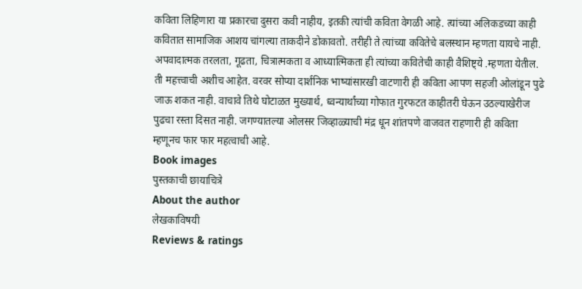कविता लिहिणारा या प्रकारचा दुसरा कवी नाहीय, इतकी त्यांची कविता वेगळी आहे. त्यांच्या अलिकडच्या काही कवितात सामाजिक आशय चांगल्या ताकदीने डोकावतो. तरीही ते त्यांच्या कवितेचे बलस्थान म्हणता यायचे नाही. अपवादात्मक तरलता, गूढता, चित्रात्मकता व आध्यात्मिकता ही त्यांच्या कवितेची काही वैशिष्ट्ये .म्हणता येतील. ती महत्त्वाची अशीच आहेत. वरवर सोप्या दार्शनिक भाष्यांसारखी वाटणारी ही कविता आपण सहजी ओलांडून पुढे जाऊ शकत नाही. वाचावे तिथे घोटाळत मुख्यार्थ, ध्वन्यार्थांच्या गोफात गुरफटत काहीतरी घेऊन उठल्याखेरीज पुढचा रस्ता दिसत नाही. जगण्यातल्या ओलसर जिव्हाळ्याची मंद्र धून शांतपणे वाजवत राहणारी ही कविता म्हणूनच फार फार महत्वाची आहे.
Book images
पुस्तकाची छायाचित्रे
About the author
लेखकाविषयी
Reviews & ratings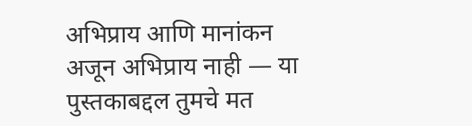अभिप्राय आणि मानांकन
अजून अभिप्राय नाही — या पुस्तकाबद्दल तुमचे मत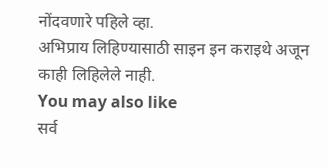नोंदवणारे पहिले व्हा.
अभिप्राय लिहिण्यासाठी साइन इन कराइथे अजून काही लिहिलेले नाही.
You may also like
सर्व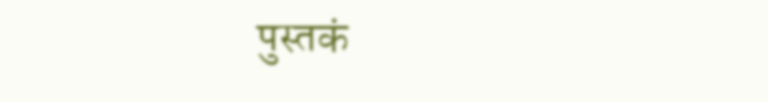पुस्तकं